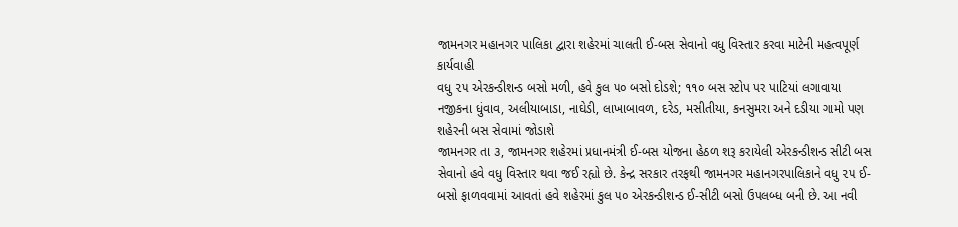જામનગર મહાનગર પાલિકા દ્વારા શહેરમાં ચાલતી ઈ-બસ સેવાનો વધુ વિસ્તાર કરવા માટેની મહત્વપૂર્ણ કાર્યવાહી
વધુ ૨૫ એરકન્ડીશન્ડ બસો મળી, હવે કુલ ૫૦ બસો દોડશે; ૧૧૦ બસ સ્ટોપ પર પાટિયાં લગાવાયા
નજીકના ધુંવાવ, અલીયાબાડા, નાઘેડી, લાખાબાવળ, દરેડ, મસીતીયા, કનસુમરા અને દડીયા ગામો પણ શહેરની બસ સેવામાં જોડાશે
જામનગર તા ૩, જામનગર શહેરમાં પ્રધાનમંત્રી ઈ-બસ યોજના હેઠળ શરૂ કરાયેલી એરકન્ડીશન્ડ સીટી બસ સેવાનો હવે વધુ વિસ્તાર થવા જઈ રહ્યો છે. કેન્દ્ર સરકાર તરફથી જામનગર મહાનગરપાલિકાને વધુ ૨૫ ઈ-બસો ફાળવવામાં આવતાં હવે શહેરમાં કુલ ૫૦ એરકન્ડીશન્ડ ઈ-સીટી બસો ઉપલબ્ધ બની છે. આ નવી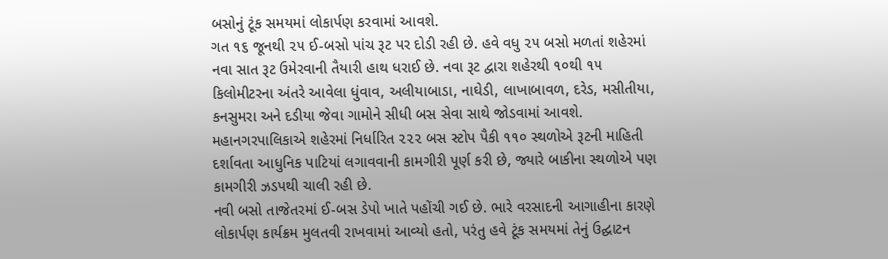બસોનું ટૂંક સમયમાં લોકાર્પણ કરવામાં આવશે.
ગત ૧૬ જૂનથી ૨૫ ઈ-બસો પાંચ રૂટ પર દોડી રહી છે. હવે વધુ ૨૫ બસો મળતાં શહેરમાં નવા સાત રૂટ ઉમેરવાની તૈયારી હાથ ધરાઈ છે. નવા રૂટ દ્વારા શહેરથી ૧૦થી ૧૫ કિલોમીટરના અંતરે આવેલા ધુંવાવ, અલીયાબાડા, નાઘેડી, લાખાબાવળ, દરેડ, મસીતીયા, કનસુમરા અને દડીયા જેવા ગામોને સીધી બસ સેવા સાથે જોડવામાં આવશે.
મહાનગરપાલિકાએ શહેરમાં નિર્ધારિત ૨૨૨ બસ સ્ટોપ પૈકી ૧૧૦ સ્થળોએ રૂટની માહિતી દર્શાવતા આધુનિક પાટિયાં લગાવવાની કામગીરી પૂર્ણ કરી છે, જ્યારે બાકીના સ્થળોએ પણ કામગીરી ઝડપથી ચાલી રહી છે.
નવી બસો તાજેતરમાં ઈ-બસ ડેપો ખાતે પહોંચી ગઈ છે. ભારે વરસાદની આગાહીના કારણે લોકાર્પણ કાર્યક્રમ મુલતવી રાખવામાં આવ્યો હતો, પરંતુ હવે ટૂંક સમયમાં તેનું ઉદ્ઘાટન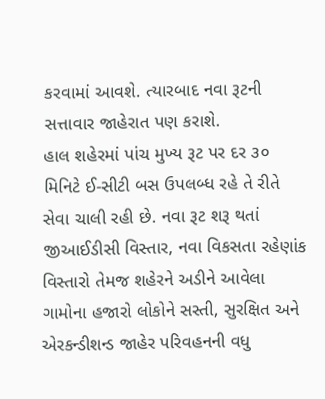કરવામાં આવશે. ત્યારબાદ નવા રૂટની સત્તાવાર જાહેરાત પણ કરાશે.
હાલ શહેરમાં પાંચ મુખ્ય રૂટ પર દર ૩૦ મિનિટે ઈ-સીટી બસ ઉપલબ્ધ રહે તે રીતે સેવા ચાલી રહી છે. નવા રૂટ શરૂ થતાં જીઆઈડીસી વિસ્તાર, નવા વિકસતા રહેણાંક વિસ્તારો તેમજ શહેરને અડીને આવેલા ગામોના હજારો લોકોને સસ્તી, સુરક્ષિત અને એરકન્ડીશન્ડ જાહેર પરિવહનની વધુ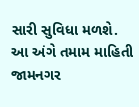સારી સુવિધા મળશે.
આ અંગે તમામ માહિતી જામનગર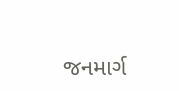જનમાર્ગ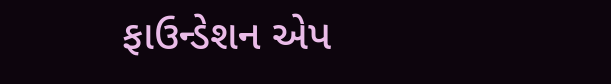ફાઉન્ડેશન એપ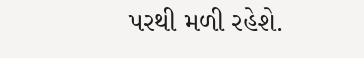પરથી મળી રહેશે.